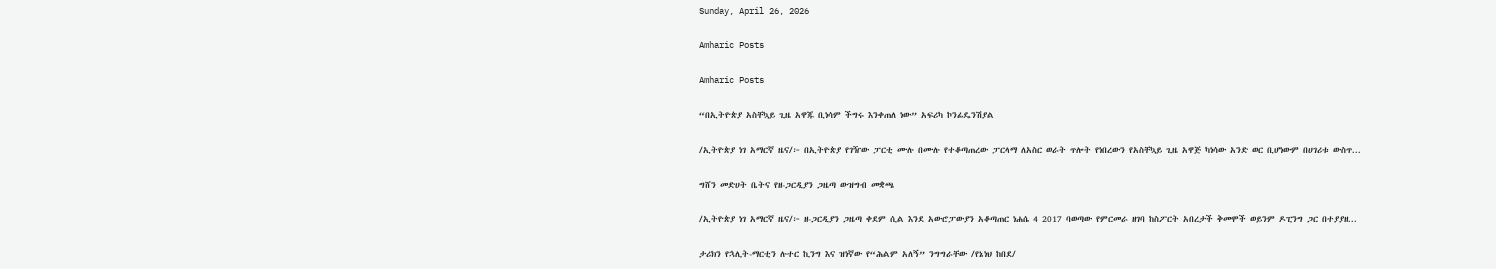Sunday, April 26, 2026

Amharic Posts

Amharic Posts

“በኢትዮጵያ አስቸኳይ ጊዜ አዋጁ ቢነሳም ችግሩ እንቀጠለ ነው” አፍሪካ ኮንፊዴንሽያል

/ኢትዮጵያ ነገ አማርኛ ዜና/፦ በኢትዮጵያ የገዥው ፓርቲ ሙሉ በሙሉ የተቆጣጠረው ፓርላማ ለአስር ወራት ጥሎት የነበረውን የአስቸኳይ ጊዜ አዋጅ ካነሳው አንድ ወር ቢሆነውም በሀገሪቱ ውስጥ...

ግሸን መድሀት ቤትና የዘ-ጋርዲያን ጋዜጣ ውዝግብ መቋጫ

/ኢትዮጵያ ነገ አማርኛ ዜና/፦ ዘ-ጋርዲያን ጋዜጣ ቀደም ሲል እንደ አውሮፓውያን አቆጣጠር ነሐሴ 4 2017 ባወጣው የምርመራ ዘገባ ከስፖርት አበረታች ቅመሞች ወይንም ዶፒንግ ጋር በተያያዘ...

ታሪክን የኋሊት-ማርቲን ሉተር ኪንግ እና ዝነኛው የ“ሕልም አለኝ” ንግግራቸው /የኔነህ ከበደ/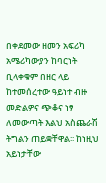በቀደመው ዘመን አፍሪካ አሜሪካውያን ከባርነት ቢላቀቁም በዘር ላይ ከተመሰረተው ዓይነተ ብዙ መድልዎና ጭቆና ነፃ ለመውጣት እልህ አስጨራሽ ትግልን ጠይቋቸዋል፡፡ ከነዚህ አይነታቸው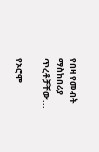የበዛ የመብት ማስከበሪያ ጥረቶቻቸው...

የኦሮሞ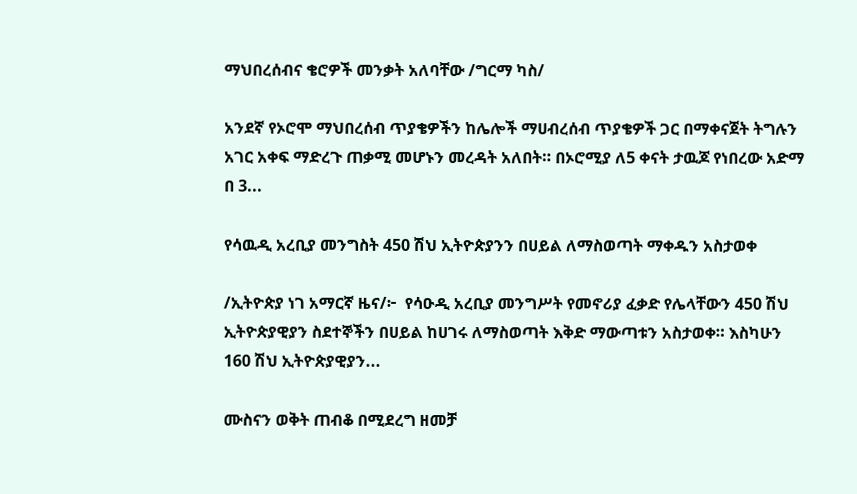ማህበረሰብና ቄሮዎች መንቃት አለባቸው /ግርማ ካስ/

አንደኛ የኦሮሞ ማህበረሰብ ጥያቄዎችን ከሌሎች ማሀብረሰብ ጥያቄዎች ጋር በማቀናጀት ትግሉን አገር አቀፍ ማድረጉ ጠቃሚ መሆኑን መረዳት አለበት። በኦሮሚያ ለ5 ቀናት ታዉጆ የነበረው አድማ በ 3...

የሳዉዲ አረቢያ መንግስት 450 ሽህ ኢትዮጵያንን በሀይል ለማስወጣት ማቀዱን አስታወቀ

/ኢትዮጵያ ነገ አማርኛ ዜና/፦  የሳዑዲ አረቢያ መንግሥት የመኖሪያ ፈቃድ የሌላቸውን 450 ሽህ ኢትዮጵያዊያን ስደተኞችን በሀይል ከሀገሩ ለማስወጣት እቅድ ማውጣቱን አስታወቀ። እስካሁን 160 ሽህ ኢትዮጵያዊያን...

ሙስናን ወቅት ጠብቆ በሚደረግ ዘመቻ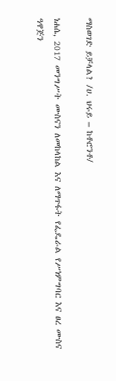ማስወገድ ይቻላል? /ሀ. ህሩይ – ከቶሮንቶ/

ነሐሴ, 2017 መንግሥት ሙስናን ለመከላከል እና ለማጥፋት የፌዴራል የሥነምግባር እና ፀረ ሙስና ዓዋጅን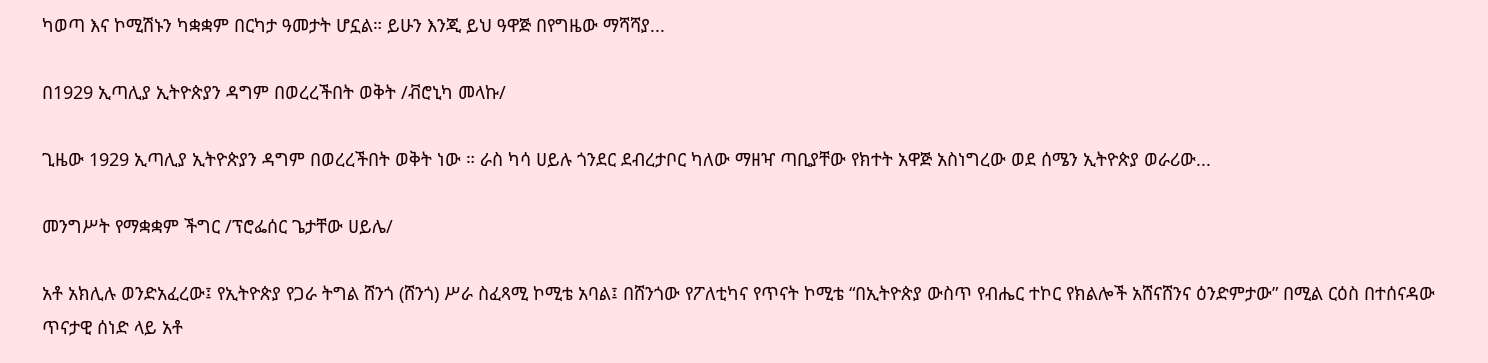ካወጣ እና ኮሚሽኑን ካቋቋም በርካታ ዓመታት ሆኗል። ይሁን እንጂ ይህ ዓዋጅ በየግዜው ማሻሻያ...

በ1929 ኢጣሊያ ኢትዮጵያን ዳግም በወረረችበት ወቅት /ቭሮኒካ መላኩ/

ጊዜው 1929 ኢጣሊያ ኢትዮጵያን ዳግም በወረረችበት ወቅት ነው ። ራስ ካሳ ሀይሉ ጎንደር ደብረታቦር ካለው ማዘዣ ጣቢያቸው የክተት አዋጅ አስነግረው ወደ ሰሜን ኢትዮጵያ ወራሪው...

መንግሥት የማቋቋም ችግር /ፕሮፌሰር ጌታቸው ሀይሌ/

አቶ አክሊሉ ወንድአፈረው፤ የኢትዮጵያ የጋራ ትግል ሸንጎ (ሸንጎ) ሥራ ስፈጻሚ ኮሚቴ አባል፤ በሸንጎው የፖለቲካና የጥናት ኮሚቴ “በኢትዮጵያ ውስጥ የብሔር ተኮር የክልሎች አሸናሸንና ዕንድምታው” በሚል ርዕስ በተሰናዳው ጥናታዊ ሰነድ ላይ አቶ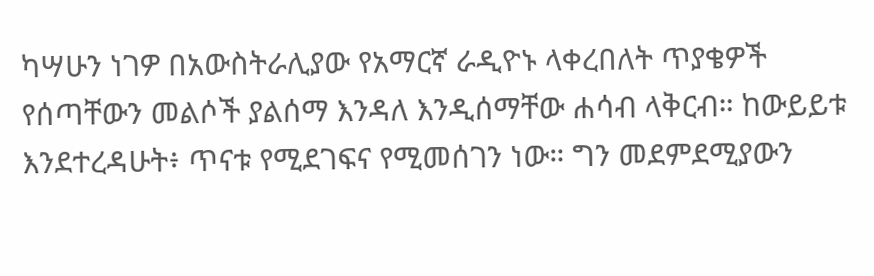ካሣሁን ነገዎ በአውስትራሊያው የአማርኛ ራዲዮኑ ላቀረበለት ጥያቄዎች የሰጣቸውን መልሶች ያልሰማ እንዳለ እንዲሰማቸው ሐሳብ ላቅርብ። ከውይይቱ እንደተረዳሁት፥ ጥናቱ የሚደገፍና የሚመሰገን ነው። ግን መደምደሚያውን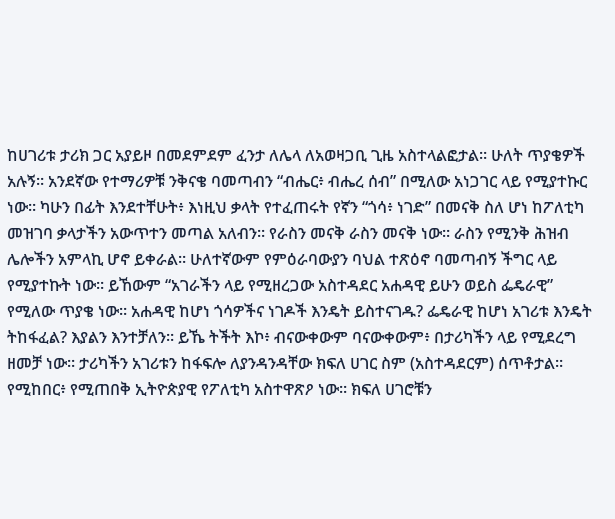ከሀገሪቱ ታሪክ ጋር አያይዞ በመደምደም ፈንታ ለሌላ ለአወዛጋቢ ጊዜ አስተላልፎታል። ሁለት ጥያቄዎች አሉኝ። አንደኛው የተማሪዎቹ ንቅናቄ ባመጣብን “ብሔር፥ ብሔረ ሰብ” በሚለው አነጋገር ላይ የሚያተኩር ነው። ካሁን በፊት እንደተቸሁት፥ እነዚህ ቃላት የተፈጠሩት የኛን “ጎሳ፥ ነገድ” በመናቅ ስለ ሆነ ከፖለቲካ መዝገባ ቃላታችን አውጥተን መጣል አለብን። የራስን መናቅ ራስን መናቅ ነው። ራስን የሚንቅ ሕዝብ ሌሎችን አምላኪ ሆኖ ይቀራል። ሁለተኛውም የምዕራባውያን ባህል ተጽዕኖ ባመጣብኝ ችግር ላይ የሚያተኩት ነው። ይኸውም “አገራችን ላይ የሚዘረጋው አስተዳደር አሐዳዊ ይሁን ወይስ ፌዴራዊ” የሚለው ጥያቄ ነው። አሐዳዊ ከሆነ ጎሳዎችና ነገዶች እንዴት ይስተናገዱ? ፌዴራዊ ከሆነ አገሪቱ እንዴት ትከፋፈል? እያልን እንተቻለን። ይኼ ትችት እኮ፥ ብናውቀውም ባናውቀውም፥ በታሪካችን ላይ የሚደረግ ዘመቻ ነው። ታሪካችን አገሪቱን ከፋፍሎ ለያንዳንዳቸው ክፍለ ሀገር ስም (አስተዳደርም) ሰጥቶታል። የሚከበር፥ የሚጠበቅ ኢትዮጵያዊ የፖለቲካ አስተዋጽዖ ነው። ክፍለ ሀገሮቹን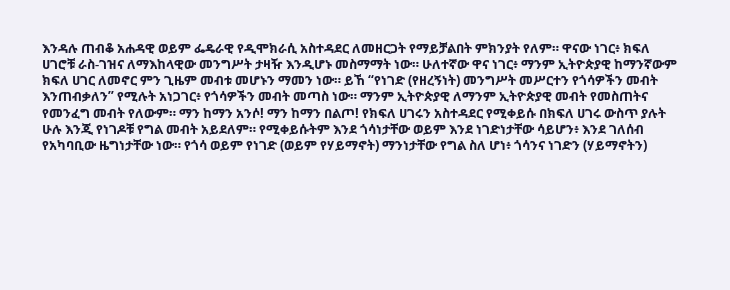እንዳሉ ጠብቆ አሐዳዊ ወይም ፌዴራዊ የዲሞክራሲ አስተዳደር ለመዘርጋት የማይቻልበት ምክንያት የለም። ዋናው ነገር፥ ክፍለ ሀገሮቹ ራስ-ገዝና ለማእከላዊው መንግሥት ታዛዥ እንዲሆኑ መስማማት ነው። ሁለተኛው ዋና ነገር፥ ማንም ኢትዮጵያዊ ከማንኛውም ክፍለ ሀገር ለመኖር ምን ጊዜም መብቱ መሆኑን ማመን ነው። ይኸ “የነገድ (የዘረኝነት) መንግሥት መሥርተን የጎሳዎችን መብት እንጠብቃለን” የሚሉት አነጋገር፥ የጎሳዎችን መብት መጣስ ነው። ማንም ኢትዮጵያዊ ለማንም ኢትዮጵያዊ መብት የመስጠትና የመንፈግ መብት የለውም። ማን ከማን አንሶ! ማን ከማን በልጦ! የክፍለ ሀገሩን አስተዳደር የሚቀይሱ በክፍለ ሀገሩ ውስጥ ያሉት ሁሉ እንጂ የነገዶቹ የግል መብት አይደለም። የሚቀይሱትም እንደ ጎሳነታቸው ወይም እንደ ነገድነታቸው ሳይሆን፥ እንደ ገለሰብ የአካባቢው ዜግነታቸው ነው። የጎሳ ወይም የነገድ (ወይም የሃይማኖት) ማንነታቸው የግል ስለ ሆነ፥ ጎሳንና ነገድን (ሃይማኖትን)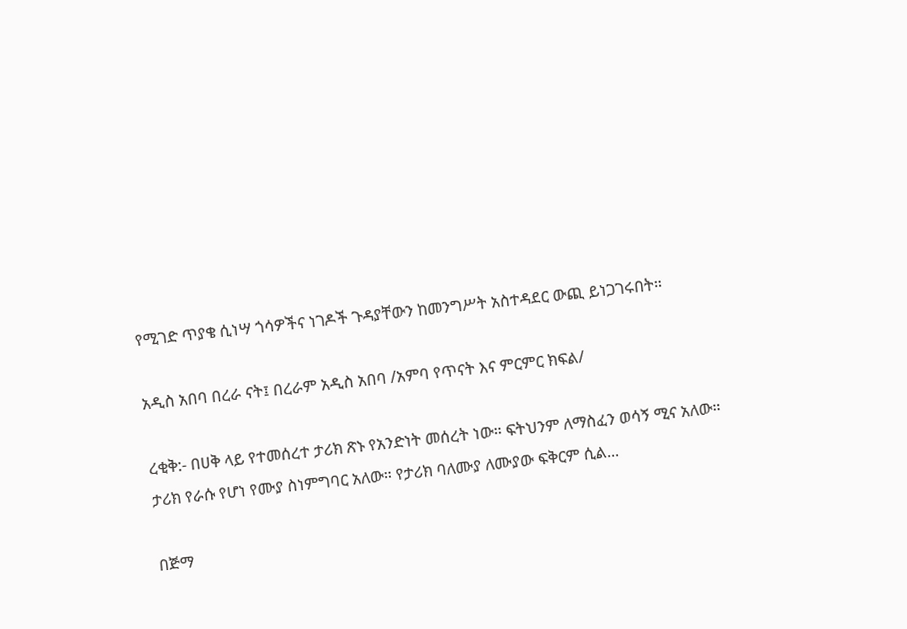የሚገድ ጥያቄ ሲነሣ ጎሳዎችና ነገዶች ጉዳያቸውን ከመንግሥት አስተዳደር ውጪ ይነጋገሩበት።

አዲስ አበባ በረራ ናት፤ በረራም አዲስ አበባ /አምባ የጥናት እና ምርምር ክፍል/

ረቂቅ:- በሀቅ ላይ የተመሰረተ ታሪክ ጽኑ የአንድነት መሰረት ነው። ፍትህንም ለማስፈን ወሳኝ ሚና አለው። ታሪክ የራሱ የሆነ የሙያ ስነምግባር አለው። የታሪክ ባለሙያ ለሙያው ፍቅርም ሲል...

በጅማ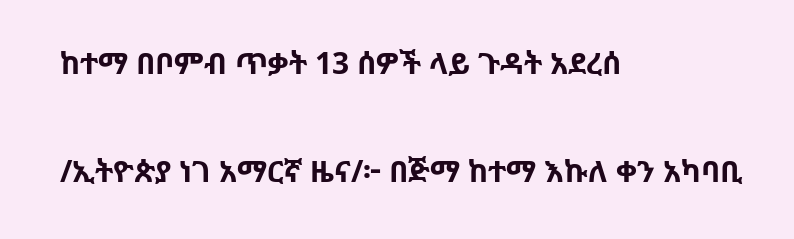ከተማ በቦምብ ጥቃት 13 ሰዎች ላይ ጉዳት አደረሰ

/ኢትዮጵያ ነገ አማርኛ ዜና/፦ በጅማ ከተማ እኩለ ቀን አካባቢ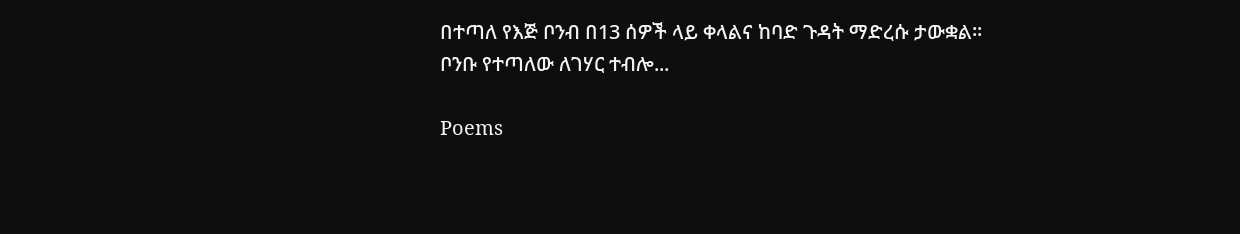በተጣለ የእጅ ቦንብ በ13 ሰዎች ላይ ቀላልና ከባድ ጉዳት ማድረሱ ታውቋል። ቦንቡ የተጣለው ለገሃር ተብሎ...

Poems